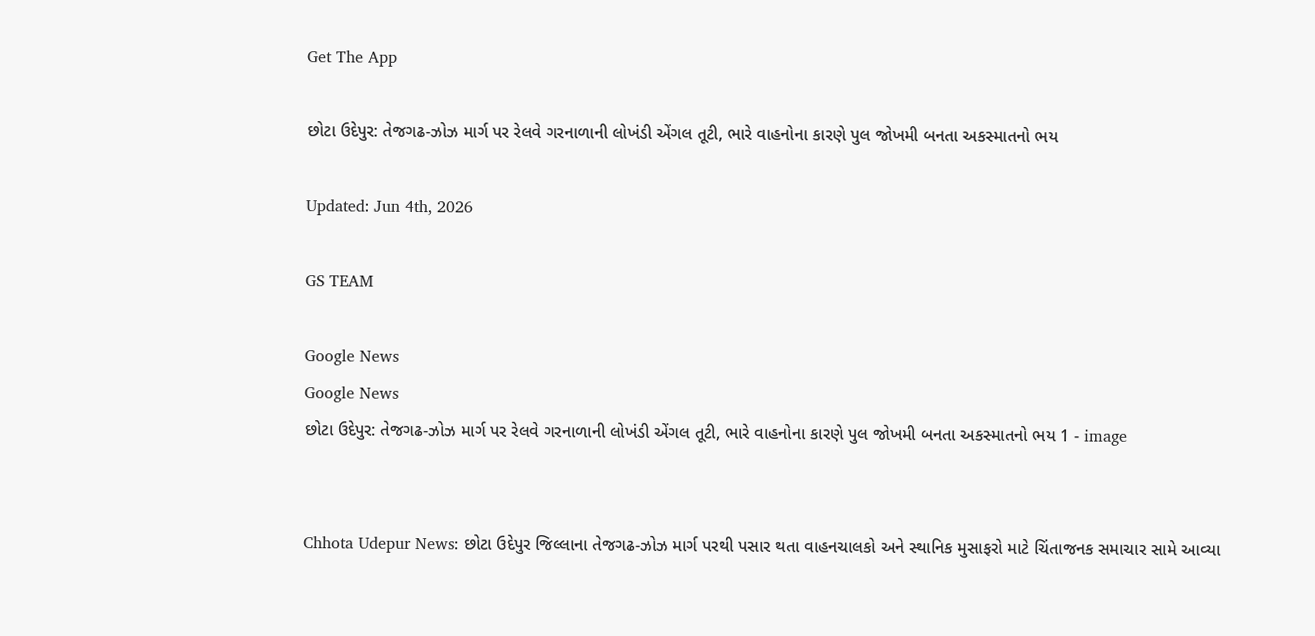Get The App

છોટા ઉદેપુર: તેજગઢ-ઝોઝ માર્ગ પર રેલવે ગરનાળાની લોખંડી એંગલ તૂટી, ભારે વાહનોના કારણે પુલ જોખમી બનતા અકસ્માતનો ભય

Updated: Jun 4th, 2026

GS TEAM

Google News
Google News
છોટા ઉદેપુર: તેજગઢ-ઝોઝ માર્ગ પર રેલવે ગરનાળાની લોખંડી એંગલ તૂટી, ભારે વાહનોના કારણે પુલ જોખમી બનતા અકસ્માતનો ભય 1 - image


Chhota Udepur News: છોટા ઉદેપુર જિલ્લાના તેજગઢ-ઝોઝ માર્ગ પરથી પસાર થતા વાહનચાલકો અને સ્થાનિક મુસાફરો માટે ચિંતાજનક સમાચાર સામે આવ્યા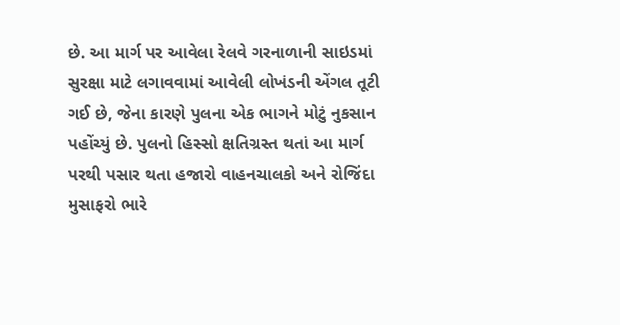છે. આ માર્ગ પર આવેલા રેલવે ગરનાળાની સાઇડમાં સુરક્ષા માટે લગાવવામાં આવેલી લોખંડની એંગલ તૂટી ગઈ છે, જેના કારણે પુલના એક ભાગને મોટું નુકસાન પહોંચ્યું છે. પુલનો હિસ્સો ક્ષતિગ્રસ્ત થતાં આ માર્ગ પરથી પસાર થતા હજારો વાહનચાલકો અને રોજિંદા મુસાફરો ભારે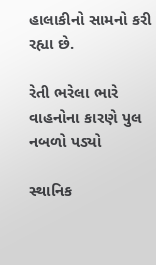હાલાકીનો સામનો કરી રહ્યા છે.

રેતી ભરેલા ભારે વાહનોના કારણે પુલ નબળો પડ્યો

સ્થાનિક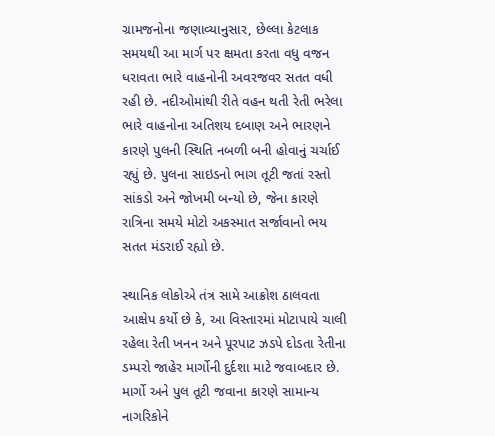ગ્રામજનોના જણાવ્યાનુસાર, છેલ્લા કેટલાક સમયથી આ માર્ગ પર ક્ષમતા કરતા વધુ વજન ધરાવતા ભારે વાહનોની અવરજવર સતત વધી રહી છે. નદીઓમાંથી રીતે વહન થતી રેતી ભરેલા ભારે વાહનોના અતિશય દબાણ અને ભારણને કારણે પુલની સ્થિતિ નબળી બની હોવાનું ચર્ચાઈ રહ્યું છે. પુલના સાઇડનો ભાગ તૂટી જતાં રસ્તો સાંકડો અને જોખમી બન્યો છે, જેના કારણે રાત્રિના સમયે મોટો અકસ્માત સર્જાવાનો ભય સતત મંડરાઈ રહ્યો છે.

સ્થાનિક લોકોએ તંત્ર સામે આક્રોશ ઠાલવતા આક્ષેપ કર્યો છે કે, આ વિસ્તારમાં મોટાપાયે ચાલી રહેલા રેતી ખનન અને પૂરપાટ ઝડપે દોડતા રેતીના ડમ્પરો જાહેર માર્ગોની દુર્દશા માટે જવાબદાર છે. માર્ગો અને પુલ તૂટી જવાના કારણે સામાન્ય નાગરિકોને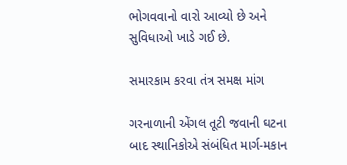ભોગવવાનો વારો આવ્યો છે અને સુવિધાઓ ખાડે ગઈ છે.

સમારકામ કરવા તંત્ર સમક્ષ માંગ

ગરનાળાની એંગલ તૂટી જવાની ઘટના બાદ સ્થાનિકોએ સંબંધિત માર્ગ-મકાન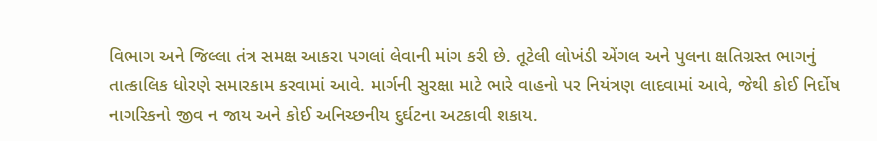વિભાગ અને જિલ્લા તંત્ર સમક્ષ આકરા પગલાં લેવાની માંગ કરી છે. તૂટેલી લોખંડી એંગલ અને પુલના ક્ષતિગ્રસ્ત ભાગનું તાત્કાલિક ધોરણે સમારકામ કરવામાં આવે. માર્ગની સુરક્ષા માટે ભારે વાહનો પર નિયંત્રણ લાદવામાં આવે, જેથી કોઈ નિર્દોષ નાગરિકનો જીવ ન જાય અને કોઈ અનિચ્છનીય દુર્ઘટના અટકાવી શકાય.